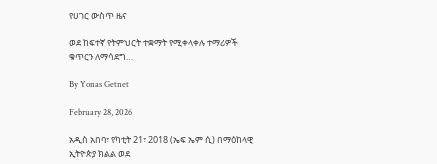የሀገር ውስጥ ዜና

ወደ ከፍተኛ የትምህርት ተቋማት የሚቀላቀሉ ተማሪዎች ቁጥርን ለማሳደግ…

By Yonas Getnet

February 28, 2026

አዲስ አበባ፣ የካቲት 21፣ 2018 (ኤፍ ኤም ሲ) በማዕከላዊ ኢትዮጵያ ክልል ወደ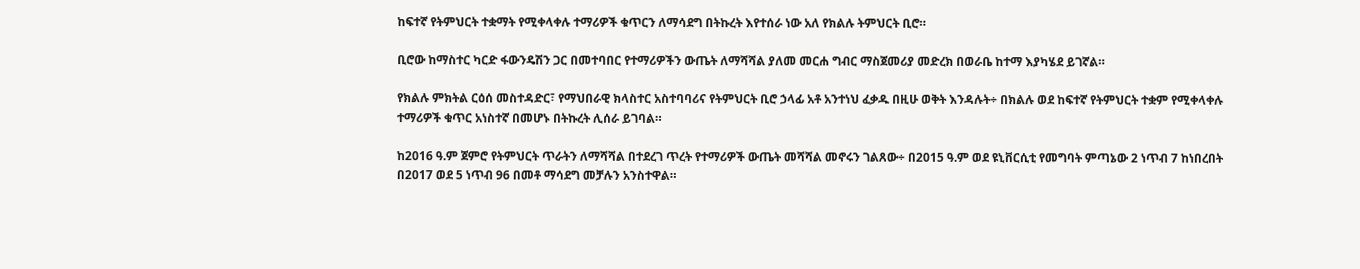ከፍተኛ የትምህርት ተቋማት የሚቀላቀሉ ተማሪዎች ቁጥርን ለማሳደግ በትኩረት እየተሰራ ነው አለ የክልሉ ትምህርት ቢሮ።

ቢሮው ከማስተር ካርድ ፋውንዴሽን ጋር በመተባበር የተማሪዎችን ውጤት ለማሻሻል ያለመ መርሐ ግብር ማስጀመሪያ መድረክ በወራቤ ከተማ እያካሄደ ይገኛል።

የክልሉ ምክትል ርዕሰ መስተዳድር፣ የማህበራዊ ክላስተር አስተባባሪና የትምህርት ቢሮ ኃላፊ አቶ አንተነህ ፈቃዱ በዚሁ ወቅት እንዳሉት÷ በክልሉ ወደ ከፍተኛ የትምህርት ተቋም የሚቀላቀሉ ተማሪዎች ቁጥር አነስተኛ በመሆኑ በትኩረት ሊሰራ ይገባል።

ከ2016 ዓ.ም ጀምሮ የትምህርት ጥራትን ለማሻሻል በተደረገ ጥረት የተማሪዎች ውጤት መሻሻል መኖሩን ገልጸው÷ በ2015 ዓ.ም ወደ ዩኒቨርሲቲ የመግባት ምጣኔው 2 ነጥብ 7 ከነበረበት በ2017 ወደ 5 ነጥብ 96 በመቶ ማሳደግ መቻሉን አንስተዋል።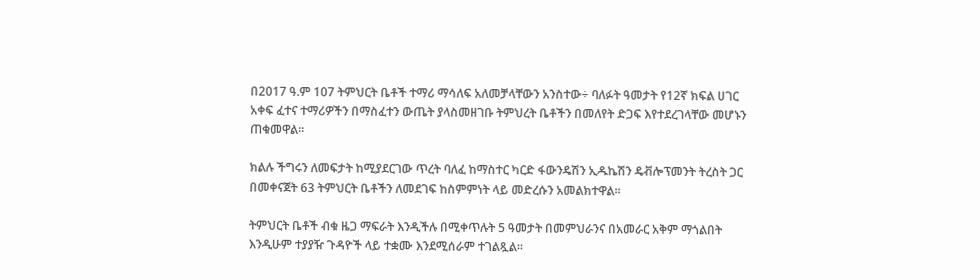በ2017 ዓ.ም 107 ትምህርት ቤቶች ተማሪ ማሳለፍ አለመቻላቸውን አንስተው÷ ባለፉት ዓመታት የ12ኛ ክፍል ሀገር አቀፍ ፈተና ተማሪዎችን በማስፈተን ውጤት ያላስመዘገቡ ትምህረት ቤቶችን በመለየት ድጋፍ እየተደረገላቸው መሆኑን ጠቁመዋል።

ክልሉ ችግሩን ለመፍታት ከሚያደርገው ጥረት ባለፈ ከማስተር ካርድ ፋውንዴሽን ኢዱኬሽን ዴቭሎፕመንት ትረስት ጋር በመቀናጀት 63 ትምህርት ቤቶችን ለመደገፍ ከስምምነት ላይ መድረሱን አመልክተዋል።

ትምህርት ቤቶች ብቁ ዜጋ ማፍራት እንዲችሉ በሚቀጥሉት 5 ዓመታት በመምህራንና በአመራር አቅም ማጎልበት እንዲሁም ተያያዥ ጉዳዮች ላይ ተቋሙ እንደሚሰራም ተገልጿል።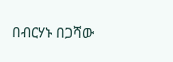በብርሃኑ በጋሻው